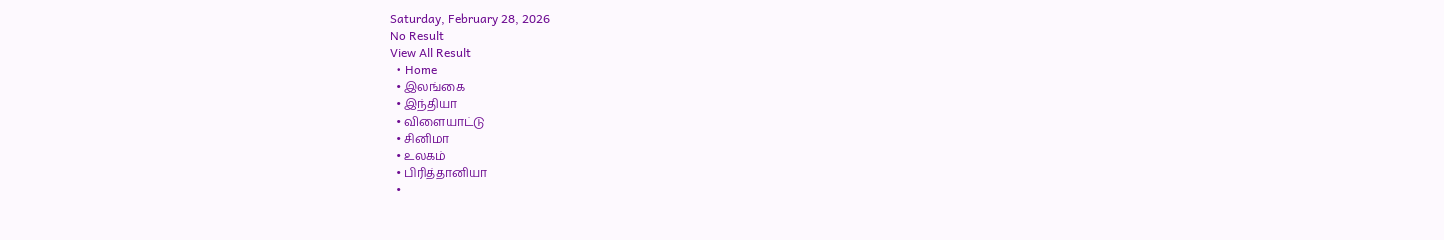Saturday, February 28, 2026
No Result
View All Result
  • Home
  • இலங்கை
  • இந்தியா
  • விளையாட்டு
  • சினிமா
  • உலகம்
  • பிரித்தானியா
  •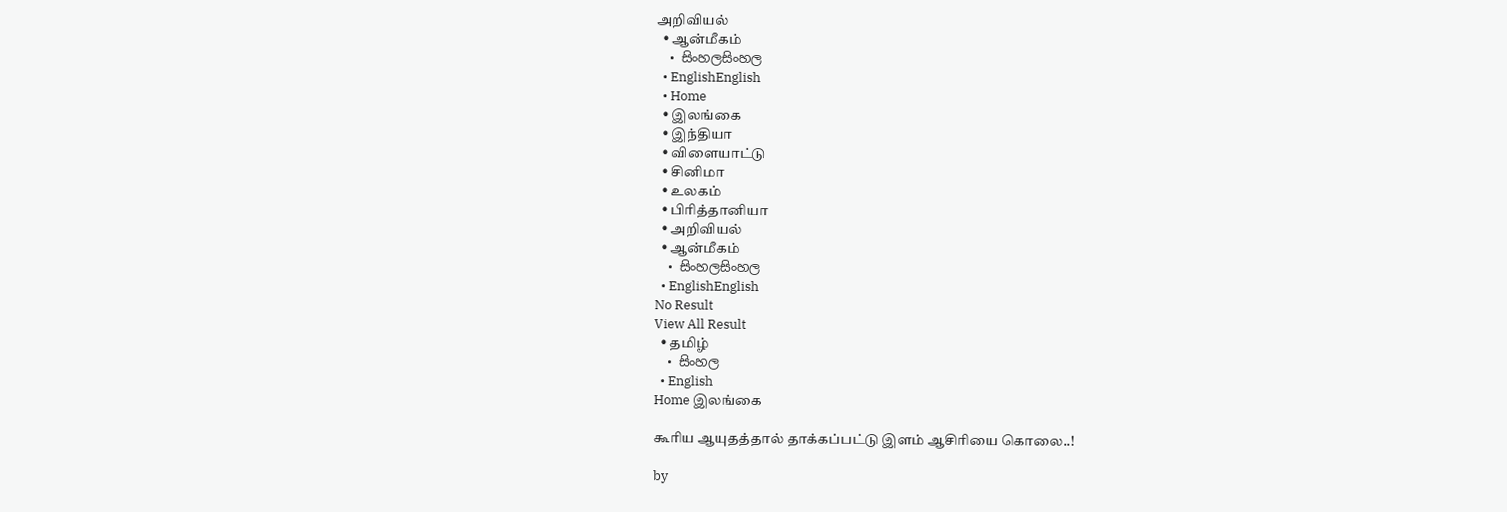அறிவியல்
  • ஆன்மீகம்
  • සිංහලසිංහල
  • EnglishEnglish
  • Home
  • இலங்கை
  • இந்தியா
  • விளையாட்டு
  • சினிமா
  • உலகம்
  • பிரித்தானியா
  • அறிவியல்
  • ஆன்மீகம்
  • සිංහලසිංහල
  • EnglishEnglish
No Result
View All Result
  • தமிழ்
  • සිංහල
  • English
Home இலங்கை

கூரிய ஆயுதத்தால் தாக்கப்பட்டு இளம் ஆசிரியை கொலை..!

by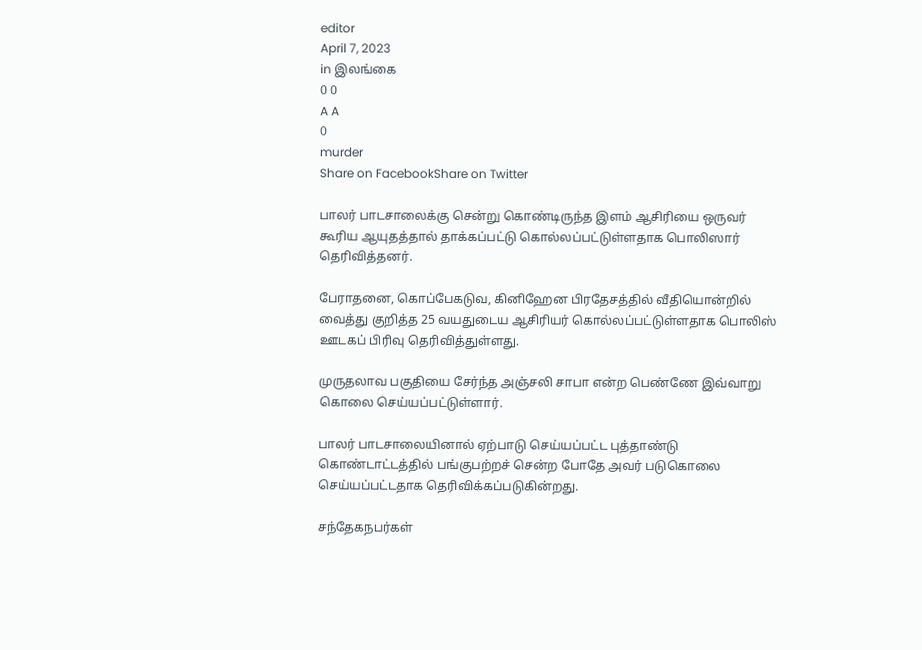editor
April 7, 2023
in இலங்கை
0 0
A A
0
murder
Share on FacebookShare on Twitter

பாலர் பாடசாலைக்கு சென்று கொண்டிருந்த இளம் ஆசிரியை ஒருவர் கூரிய ஆயுதத்தால் தாக்கப்பட்டு கொல்லப்பட்டுள்ளதாக பொலிஸார் தெரிவித்தனர்.

பேராதனை, கொப்பேகடுவ, கினிஹேன பிரதேசத்தில் வீதியொன்றில் வைத்து குறித்த 25 வயதுடைய ஆசிரியர் கொல்லப்பட்டுள்ளதாக பொலிஸ் ஊடகப் பிரிவு தெரிவித்துள்ளது.

முருதலாவ பகுதியை சேர்ந்த அஞ்சலி சாபா என்ற பெண்ணே இவ்வாறு கொலை செய்யப்பட்டுள்ளார்.

பாலர் பாடசாலையினால் ஏற்பாடு செய்யப்பட்ட புத்தாண்டு கொண்டாட்டத்தில் பங்குபற்றச் சென்ற போதே அவர் படுகொலை செய்யப்பட்டதாக தெரிவிக்கப்படுகின்றது.

சந்தேகநபர்கள்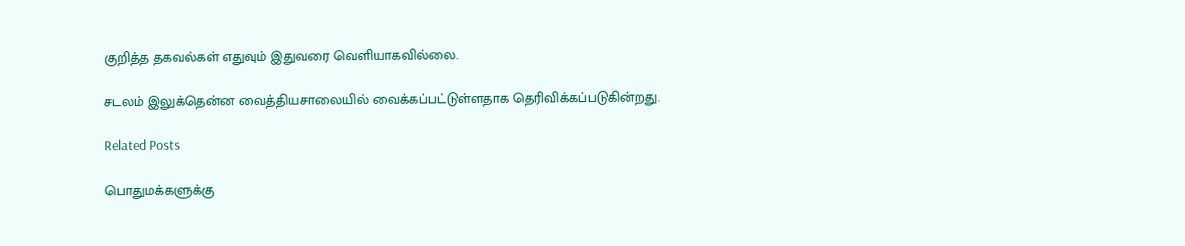குறித்த தகவல்கள் எதுவும் இதுவரை வெளியாகவில்லை.

சடலம் இலுக்தென்ன வைத்தியசாலையில் வைக்கப்பட்டுள்ளதாக தெரிவிக்கப்படுகின்றது.

Related Posts

பொதுமக்களுக்கு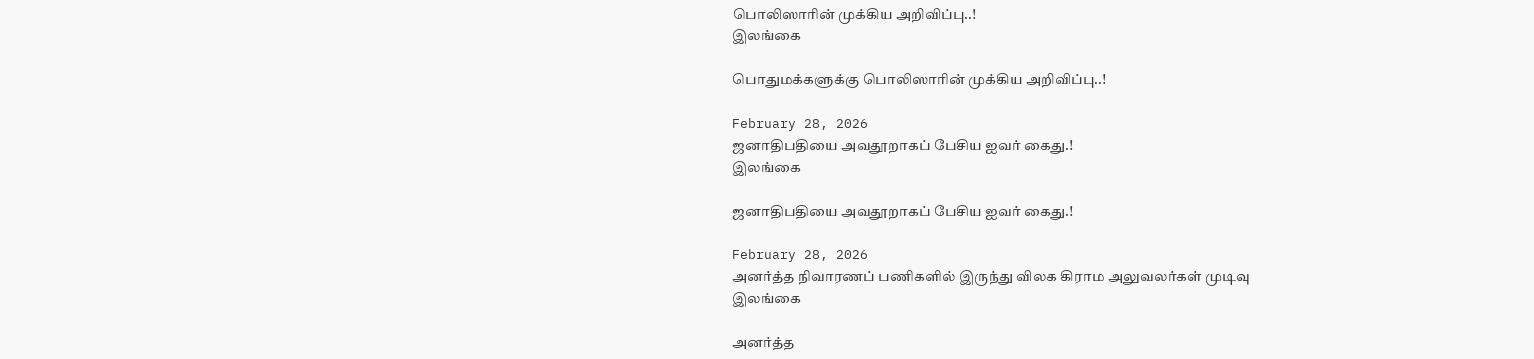பொலிஸாரின் முக்கிய அறிவிப்பு..!
இலங்கை

பொதுமக்களுக்கு பொலிஸாரின் முக்கிய அறிவிப்பு..!

February 28, 2026
ஜனாதிபதியை அவதூறாகப் பேசிய ஐவர் கைது.!
இலங்கை

ஜனாதிபதியை அவதூறாகப் பேசிய ஐவர் கைது.!

February 28, 2026
அனர்த்த நிவாரணப் பணிகளில் இருந்து விலக கிராம அலுவலர்கள் முடிவு
இலங்கை

அனர்த்த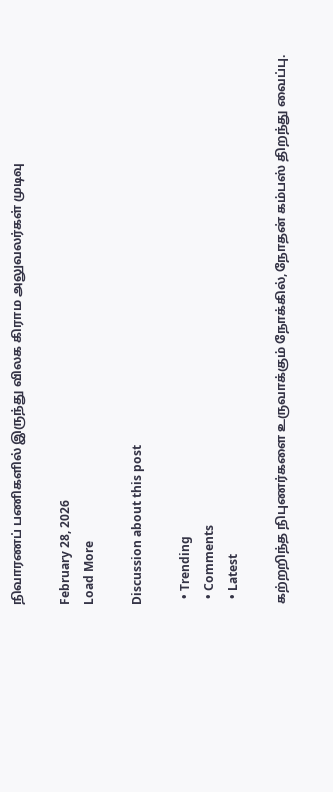நிவாரணப் பணிகளில் இருந்து விலக கிராம அலுவலர்கள் முடிவு

February 28, 2026
Load More

Discussion about this post

  • Trending
  • Comments
  • Latest

கற்றறிந்த நிபுணர்களை உருவாக்கும் நோக்கில்,நோதன் கம்பஸ் திறந்து வைப்பு.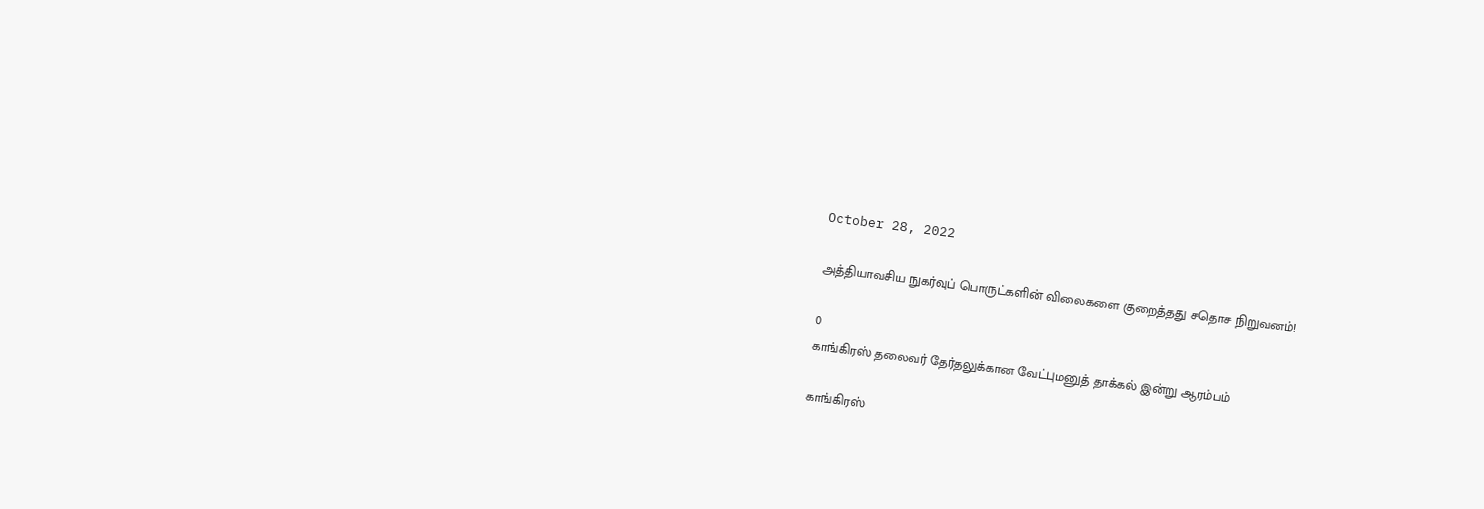October 28, 2022

அத்தியாவசிய நுகர்வுப் பொருட்களின் விலைகளை குறைத்தது சதொச நிறுவனம்!

0
காங்கிரஸ் தலைவர் தேர்தலுக்கான வேட்புமனுத் தாக்கல் இன்று ஆரம்பம்

காங்கிரஸ்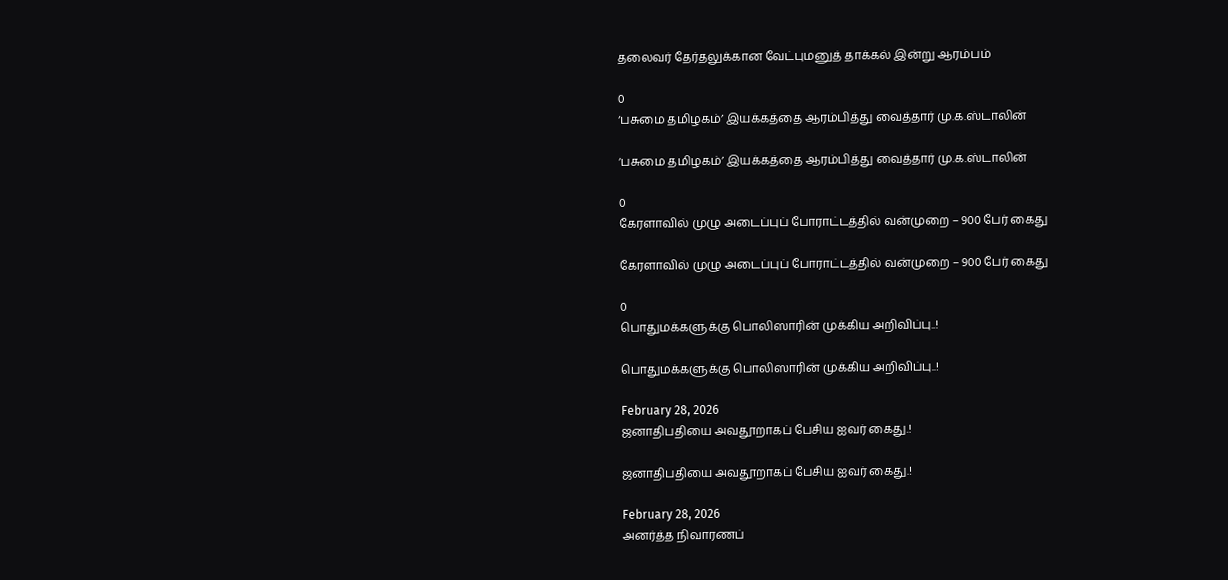தலைவர் தேர்தலுக்கான வேட்புமனுத் தாக்கல் இன்று ஆரம்பம்

0
‘பசுமை தமிழகம்’ இயக்கத்தை ஆரம்பித்து வைத்தார் மு.க.ஸ்டாலின்

‘பசுமை தமிழகம்’ இயக்கத்தை ஆரம்பித்து வைத்தார் மு.க.ஸ்டாலின்

0
கேரளாவில் முழு அடைப்புப் போராட்டத்தில் வன்முறை – 900 பேர் கைது

கேரளாவில் முழு அடைப்புப் போராட்டத்தில் வன்முறை – 900 பேர் கைது

0
பொதுமக்களுக்கு பொலிஸாரின் முக்கிய அறிவிப்பு..!

பொதுமக்களுக்கு பொலிஸாரின் முக்கிய அறிவிப்பு..!

February 28, 2026
ஜனாதிபதியை அவதூறாகப் பேசிய ஐவர் கைது.!

ஜனாதிபதியை அவதூறாகப் பேசிய ஐவர் கைது.!

February 28, 2026
அனர்த்த நிவாரணப்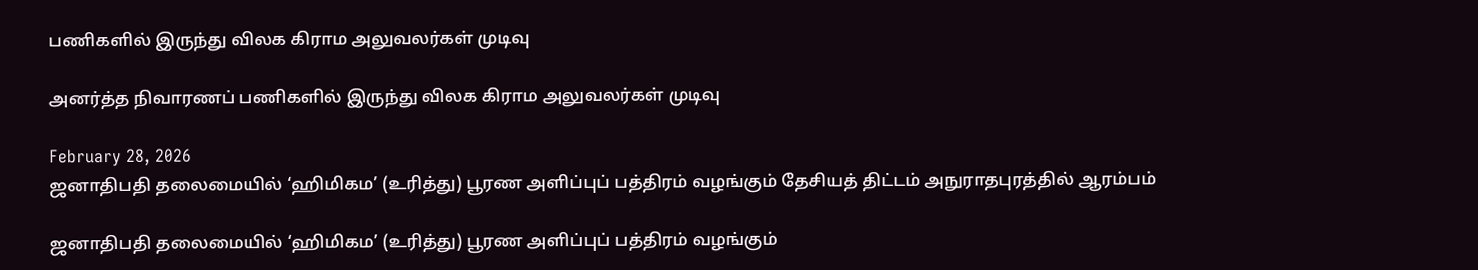பணிகளில் இருந்து விலக கிராம அலுவலர்கள் முடிவு

அனர்த்த நிவாரணப் பணிகளில் இருந்து விலக கிராம அலுவலர்கள் முடிவு

February 28, 2026
ஜனாதிபதி தலைமையில் ‘ஹிமிகம’ (உரித்து) பூரண அளிப்புப் பத்திரம் வழங்கும் தேசியத் திட்டம் அநுராதபுரத்தில் ஆரம்பம்

ஜனாதிபதி தலைமையில் ‘ஹிமிகம’ (உரித்து) பூரண அளிப்புப் பத்திரம் வழங்கும்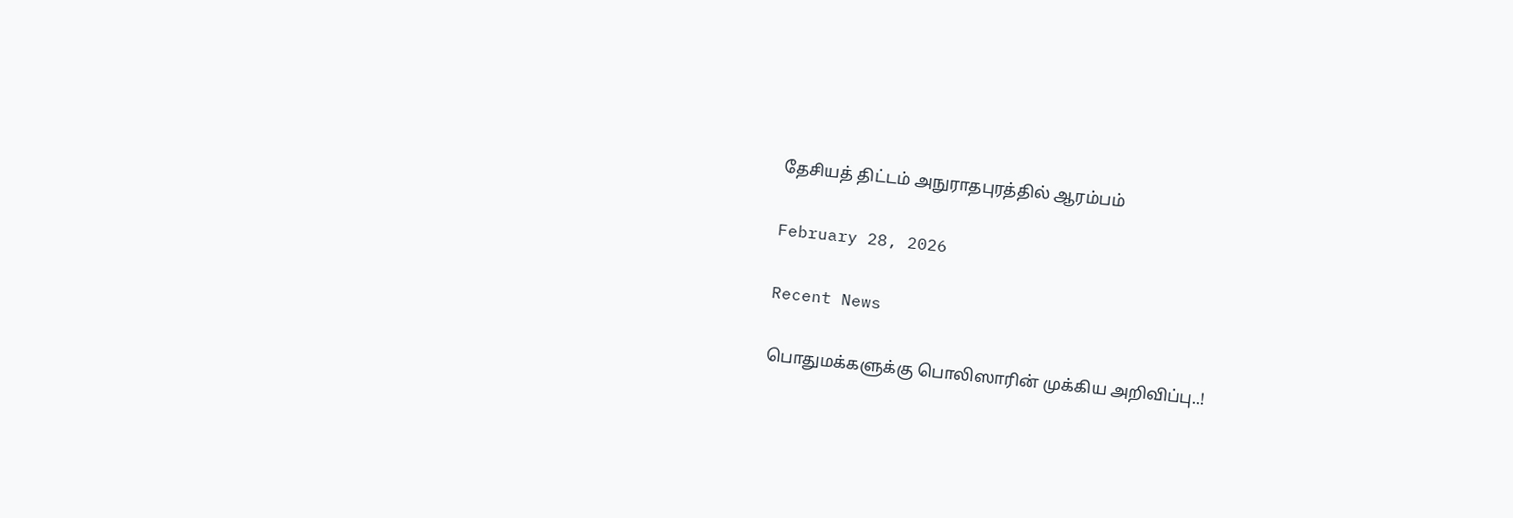தேசியத் திட்டம் அநுராதபுரத்தில் ஆரம்பம்

February 28, 2026

Recent News

பொதுமக்களுக்கு பொலிஸாரின் முக்கிய அறிவிப்பு..!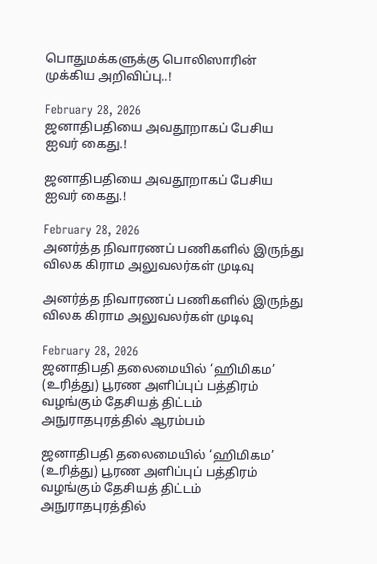பொதுமக்களுக்கு பொலிஸாரின் முக்கிய அறிவிப்பு..!

February 28, 2026
ஜனாதிபதியை அவதூறாகப் பேசிய ஐவர் கைது.!

ஜனாதிபதியை அவதூறாகப் பேசிய ஐவர் கைது.!

February 28, 2026
அனர்த்த நிவாரணப் பணிகளில் இருந்து விலக கிராம அலுவலர்கள் முடிவு

அனர்த்த நிவாரணப் பணிகளில் இருந்து விலக கிராம அலுவலர்கள் முடிவு

February 28, 2026
ஜனாதிபதி தலைமையில் ‘ஹிமிகம’ (உரித்து) பூரண அளிப்புப் பத்திரம் வழங்கும் தேசியத் திட்டம் அநுராதபுரத்தில் ஆரம்பம்

ஜனாதிபதி தலைமையில் ‘ஹிமிகம’ (உரித்து) பூரண அளிப்புப் பத்திரம் வழங்கும் தேசியத் திட்டம் அநுராதபுரத்தில்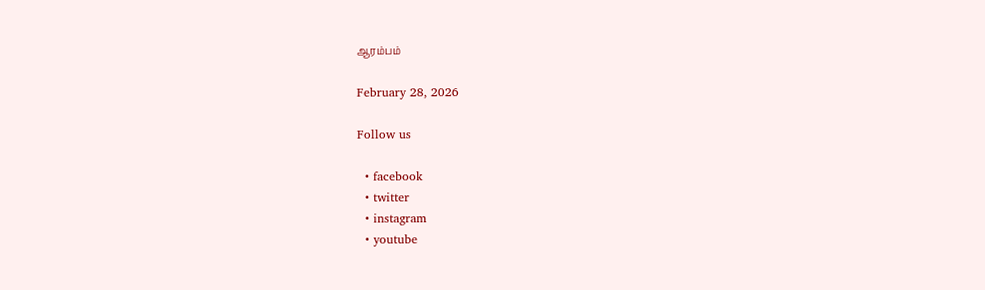ஆரம்பம்

February 28, 2026

Follow us

  • facebook
  • twitter
  • instagram
  • youtube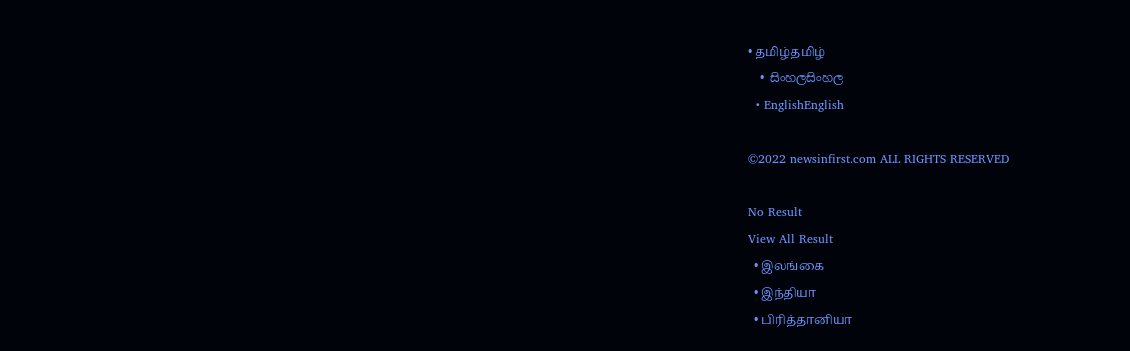• தமிழ்தமிழ்
  • සිංහලසිංහල
  • EnglishEnglish

©2022 newsinfirst.com ALL RIGHTS RESERVED

No Result
View All Result
  • இலங்கை
  • இந்தியா
  • பிரித்தானியா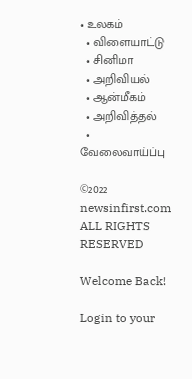• உலகம்
  • விளையாட்டு
  • சினிமா
  • அறிவியல்
  • ஆன்மீகம்
  • அறிவித்தல்
  • வேலைவாய்ப்பு

©2022 newsinfirst.com ALL RIGHTS RESERVED

Welcome Back!

Login to your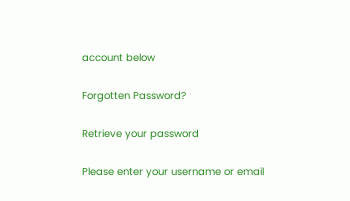account below

Forgotten Password?

Retrieve your password

Please enter your username or email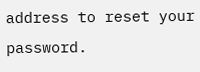address to reset your password.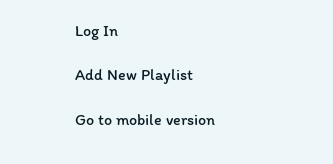Log In

Add New Playlist

Go to mobile version